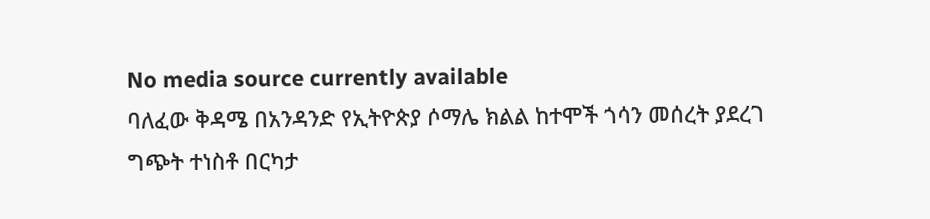No media source currently available
ባለፈው ቅዳሜ በአንዳንድ የኢትዮጵያ ሶማሌ ክልል ከተሞች ጎሳን መሰረት ያደረገ ግጭት ተነስቶ በርካታ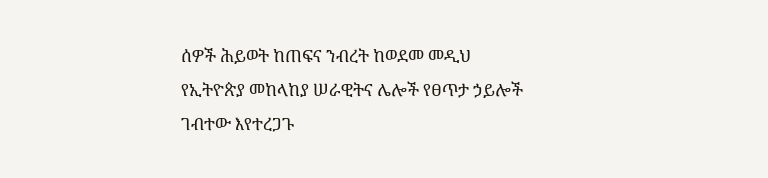ሰዎች ሕይወት ከጠፍና ንብረት ከወደመ መዲህ የኢትዮጵያ መከላከያ ሠራዊትና ሌሎች የፀጥታ ኃይሎች ገብተው እየተረጋጉ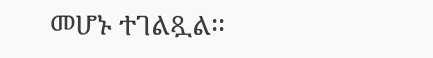መሆኑ ተገልጿል፡፡